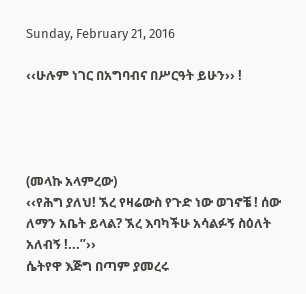Sunday, February 21, 2016

‹‹ሁሉም ነገር በአግባብና በሥርዓት ይሁን›› !




(መላኩ አላምረው)
‹‹የሕግ ያለህ! ኧረ የዛሬውስ የጉድ ነው ወገኖቼ ! ሰው ለማን አቤት ይላል? ኧረ እባካችሁ አሳልፉኝ ስዕለት አለብኝ !...”››
ሴትየዋ እጅግ በጣም ያመረሩ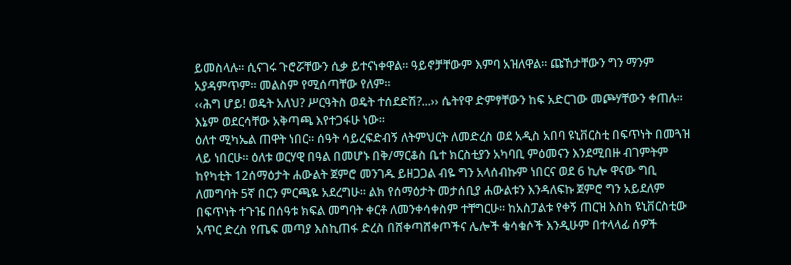ይመስላሉ። ሲናገሩ ጉሮሯቸውን ሲቃ ይተናነቀዋል። ዓይኖቻቸውም እምባ አዝለዋል። ጩኸታቸውን ግን ማንም አያዳምጥም። መልስም የሚሰጣቸው የለም።
‹‹ሕግ ሆይ! ወዴት አለህ? ሥርዓትስ ወዴት ተሰደድሽ?...›› ሴትየዋ ድምፃቸውን ከፍ አድርገው መጮሃቸውን ቀጠሉ። እኔም ወደርሳቸው አቅጣጫ እየተጋፋሁ ነው፡፡
ዕለተ ሚካኤል ጠዋት ነበር፡፡ ሰዓት ሳይረፍድብኝ ለትምህርት ለመድረስ ወደ አዲስ አበባ ዩኒቨርስቲ በፍጥነት በመጓዝ ላይ ነበርሁ። ዕለቱ ወርሃዊ በዓል በመሆኑ በቅ/ማርቆስ ቤተ ክርስቲያን አካባቢ ምዕመናን እንደሚበዙ ብገምትም ከየካቲት 12ሰማዕታት ሐውልት ጀምሮ መንገዱ ይዘጋጋል ብዬ ግን አላሰብኩም ነበርና ወደ 6 ኪሎ ዋናው ግቢ ለመግባት 5ኛ በርን ምርጫዬ አደረግሁ። ልክ የሰማዕታት መታሰቢያ ሐውልቱን እንዳለፍኩ ጀምሮ ግን አይደለም በፍጥነት ተጉዤ በሰዓቱ ክፍል መግባት ቀርቶ ለመንቀሳቀስም ተቸግርሁ። ከአስፓልቱ የቀኝ ጠርዝ እስከ ዩኒቨርስቲው አጥር ድረስ የጤፍ መጣያ እስኪጠፋ ድረስ በሸቀጣሸቀጦችና ሌሎች ቁሳቁሶች እንዲሁም በተላላፊ ሰዎች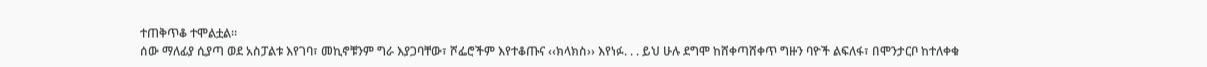ተጠቅጥቆ ተሞልቷል።
ሰው ማለፊያ ሲያጣ ወደ አስፓልቱ እየገባ፣ መኪኖቹንም ግራ እያጋባቸው፣ ሾፌሮችም እየተቆጡና ‹‹ክላክስ›› እየነፉ. . . ይህ ሁሉ ደግሞ ከሸቀጣሸቀጥ ግዙን ባዮች ልፍለፋ፣ በሞንታርቦ ከተለቀቁ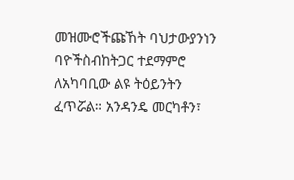መዝሙሮችጩኸት ባህታውያንነን ባዮችስብከትጋር ተደማምሮ ለአካባቢው ልዩ ትዕይንትን ፈጥሯል። አንዳንዴ መርካቶን፣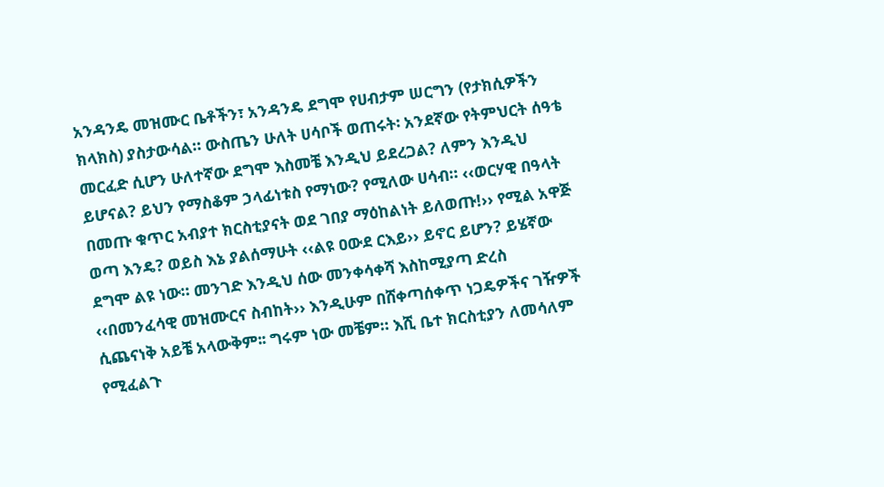አንዳንዴ መዝሙር ቤቶችን፣ አንዳንዴ ደግሞ የሀብታም ሠርግን (የታክሲዎችን ክላክስ) ያስታውሳል። ውስጤን ሁለት ሀሳቦች ወጠሩት፡ አንደኛው የትምህርት ሰዓቴ መርፈድ ሲሆን ሁለተኛው ደግሞ እስመቼ እንዲህ ይደረጋል? ለምን እንዲህ ይሆናል? ይህን የማስቆም ኃላፊነቱስ የማነው? የሚለው ሀሳብ። ‹‹ወርሃዊ በዓላት በመጡ ቁጥር አብያተ ክርስቲያናት ወደ ገበያ ማዕከልነት ይለወጡ!›› የሚል አዋጅ ወጣ እንዴ? ወይስ እኔ ያልሰማሁት ‹‹ልዩ ዐውደ ርእይ›› ይኖር ይሆን? ይሄኛው ደግሞ ልዩ ነው። መንገድ እንዲህ ሰው መንቀሳቀሻ እስከሚያጣ ድረስ ‹‹በመንፈሳዊ መዝሙርና ስብከት›› እንዲሁም በሸቀጣሰቀጥ ነጋዴዎችና ገዥዎች ሲጨናነቅ አይቼ አላውቅም፡፡ ግሩም ነው መቼም። እሺ ቤተ ክርስቲያን ለመሳለም የሚፈልጉ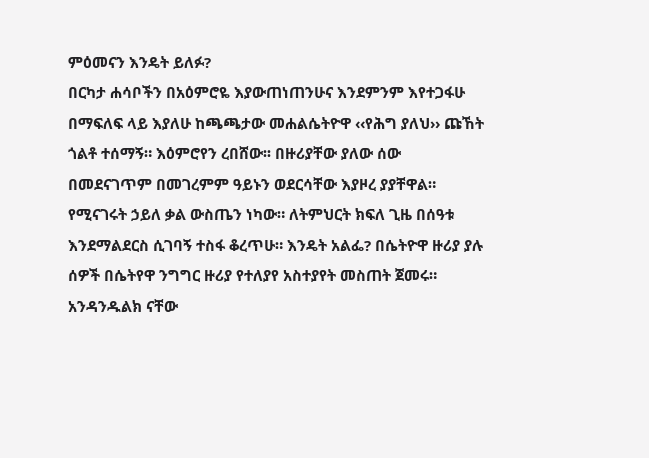ምዕመናን እንዴት ይለፉ?
በርካታ ሐሳቦችን በአዕምሮዬ እያውጠነጠንሁና እንደምንም እየተጋፋሁ በማፍለፍ ላይ እያለሁ ከጫጫታው መሐልሴትዮዋ ‹‹የሕግ ያለህ›› ጩኸት ጎልቶ ተሰማኝ። እዕምሮየን ረበሸው፡፡ በዙሪያቸው ያለው ሰው በመደናገጥም በመገረምም ዓይኑን ወደርሳቸው እያዞረ ያያቸዋል። የሚናገሩት ኃይለ ቃል ውስጤን ነካው። ለትምህርት ክፍለ ጊዜ በሰዓቱ እንደማልደርስ ሲገባኝ ተስፋ ቆረጥሁ። እንዴት አልፌ? በሴትዮዋ ዙሪያ ያሉ ሰዎች በሴትየዋ ንግግር ዙሪያ የተለያየ አስተያየት መስጠት ጀመሩ። አንዳንዱልክ ናቸው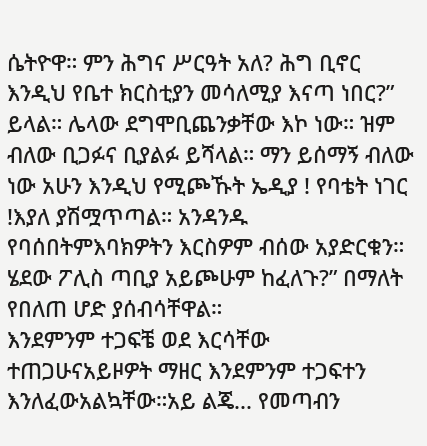ሴትዮዋ። ምን ሕግና ሥርዓት አለ? ሕግ ቢኖር እንዲህ የቤተ ክርስቲያን መሳለሚያ እናጣ ነበር?” ይላል። ሌላው ደግሞቢጨንቃቸው እኮ ነው። ዝም ብለው ቢጋፉና ቢያልፉ ይሻላል። ማን ይሰማኝ ብለው ነው አሁን እንዲህ የሚጮኹት ኤዲያ ! የባቴት ነገር !እያለ ያሽሟጥጣል። አንዳንዱ የባሰበትምእባክዎትን እርስዎም ብሰው አያድርቁን። ሄደው ፖሊስ ጣቢያ አይጮሁም ከፈለጉ?” በማለት የበለጠ ሆድ ያሰብሳቸዋል።
እንደምንም ተጋፍቼ ወደ እርሳቸው ተጠጋሁናአይዞዎት ማዘር እንደምንም ተጋፍተን እንለፈውአልኳቸው።አይ ልጄ... የመጣብን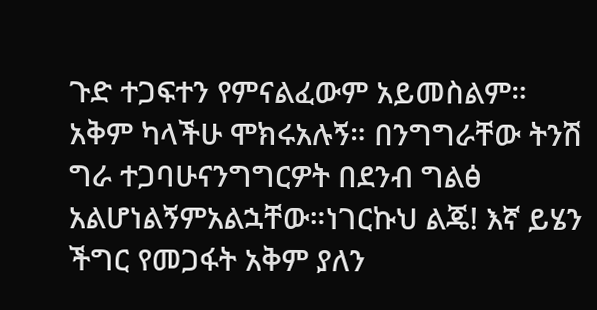ጉድ ተጋፍተን የምናልፈውም አይመስልም። አቅም ካላችሁ ሞክሩአሉኝ። በንግግራቸው ትንሽ ግራ ተጋባሁናንግግርዎት በደንብ ግልፅ አልሆነልኝምአልኋቸው።ነገርኩህ ልጄ! እኛ ይሄን ችግር የመጋፋት አቅም ያለን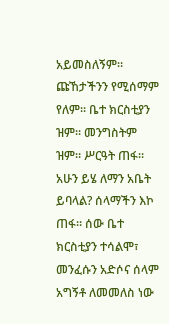አይመስለኝም። ጩኸታችንን የሚሰማም የለም። ቤተ ክርስቲያን ዝም። መንግስትም ዝም። ሥርዓት ጠፋ። አሁን ይሄ ለማን አቤት ይባላል? ሰላማችን እኮ ጠፋ። ሰው ቤተ ክርስቲያን ተሳልሞ፣ መንፈሱን አድሶና ሰላም አግኝቶ ለመመለስ ነው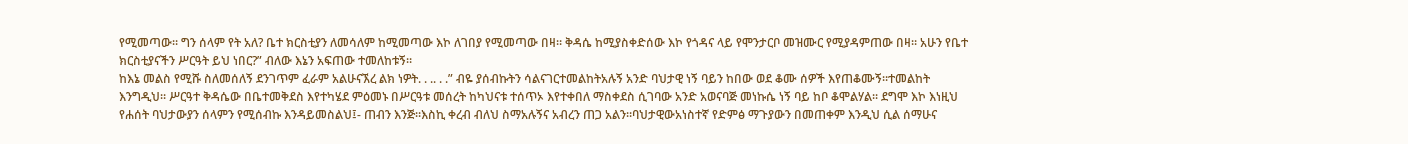የሚመጣው። ግን ሰላም የት አለ? ቤተ ክርስቲያን ለመሳለም ከሚመጣው እኮ ለገበያ የሚመጣው በዛ። ቅዳሴ ከሚያስቀድሰው እኮ የጎዳና ላይ የሞንታርቦ መዝሙር የሚያዳምጠው በዛ። አሁን የቤተ ክርስቲያናችን ሥርዓት ይህ ነበር?” ብለው እኔን አፍጠው ተመለከቱኝ።
ከእኔ መልስ የሚሹ ስለመሰለኝ ደንገጥም ፈራም አልሁናኧረ ልክ ነዎት. . .. . .” ብዬ ያሰብኩትን ሳልናገርተመልከትአሉኝ አንድ ባህታዊ ነኝ ባይን ከበው ወደ ቆሙ ሰዎች እየጠቆሙኝ።ተመልከት እንግዲህ። ሥርዓተ ቅዳሴው በቤተመቅደስ እየተካሄደ ምዕመኑ በሥርዓቱ መሰረት ከካህናቱ ተሰጥኦ እየተቀበለ ማስቀደስ ሲገባው አንድ አወናባጅ መነኩሴ ነኝ ባይ ከቦ ቆሞልሃል፡፡ ደግሞ እኮ እነዚህ የሐሰት ባህታውያን ሰላምን የሚሰብኩ እንዳይመስልህ፤- ጠብን እንጅ።እስኪ ቀረብ ብለህ ስማአሉኝና አብረን ጠጋ አልን።ባህታዊውአነስተኛ የድምፅ ማጉያውን በመጠቀም እንዲህ ሲል ሰማሁና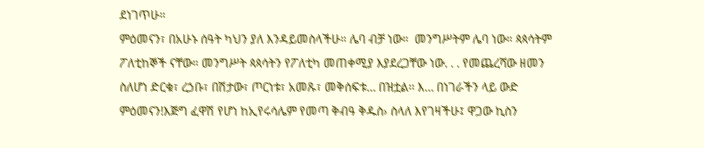ደነገጥሁ።
ምዕመናን፣ በአሁኑ ሰዓት ካህን ያለ እንዳይመስላችሁ። ሌባ ብቻ ነው።  መንግሥትም ሌባ ነው። ጳጳሳትም ፖለቲከኞች ናቸው። መንግሥት ጳጳሳትን የፖለቲካ መጠቀሚያ እያደረጋቸው ነው. . . የመጨረሻው ዘመን ስለሆነ ድርቁ፣ ረኃቡ፣ በሽታው፣ ጦርነቱ፣ አመጹ፣ መቅሰፍቱ… በዝቷል፡፡ እ… በነገራችን ላይ ውድ ምዕመናን!እጅግ ፈዋሽ የሆነ ከኢየሩሳሌም የመጣ ቅብዓ ቅዱስ› ስላለ እየገዛችሁ፤ ዋጋው ኪስን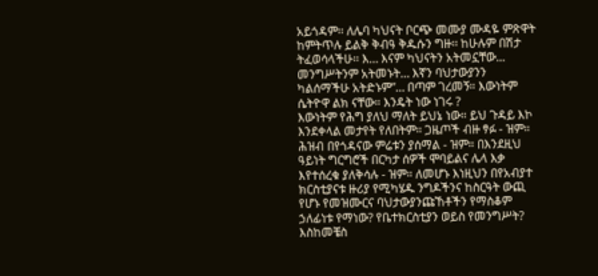አይጎዳም፡፡ ለሌባ ካህናት ቦርጭ መሙያ ሙዳዬ ምጽዋት ከምትጥሉ ይልቅ ቅብዓ ቅዱሱን ግዙ፡፡ ከሁሉም በሽታ ትፈወሳላችሁ፡፡ እ… እናም ካህናትን አትመኗቸው... መንግሥትንም አትመኑት… እኛን ባህታውያንን ካልሰማችሁ አትድኑም”… በጣም ገረመኝ። እውነትም ሴትዮዋ ልክ ናቸው። እንዴት ነው ነገሩ ?
እውነትም የሕግ ያለህ ማለት ይህኔ ነው። ይህ ጉዳይ እኮ እንደቀላል መታየት የለበትም። ጋዜጦች ብዙ ፃፉ - ዝም። ሕዝብ በየጎዳናው ምሬቱን ያሰማል - ዝም። በእንደዚህ ዓይነት ግርግሮች በርካታ ሰዎች ሞባይልና ሌላ እቃ እየተሰረቁ ያለቅሳሉ - ዝም። ለመሆኑ እነዚህን በየአብያተ ክርስቲያናቱ ዙሪያ የሚካሄዱ ንግዶችንና ከስርዓት ውጪ የሆኑ የመዝሙርና ባህታውያንጩኸቶችን የማስቆም ኃለፊነቱ የማነው? የቤተክርስቲያን ወይስ የመንግሥት? እስከመቼስ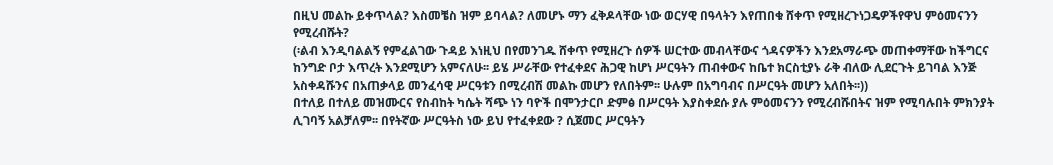በዚህ መልኩ ይቀጥላል? እስመቼስ ዝም ይባላል? ለመሆኑ ማን ፈቅዶላቸው ነው ወርሃዊ በዓላትን እየጠበቁ ሸቀጥ የሚዘረጉነጋዴዎችየዋህ ምዕመናንን የሚረብሹት?
(፡ልብ እንዲባልልኝ የምፈልገው ጉዳይ እነዚህ በየመንገዱ ሸቀጥ የሚዘረጉ ሰዎች ሠርተው መብላቸውና ጎዳናዎችን እንደአማራጭ መጠቀማቸው ከችግርና ከንግድ ቦታ እጥረት እንደሚሆን አምናለሁ፡፡ ይሄ ሥራቸው የተፈቀደና ሕጋዊ ከሆነ ሥርዓትን ጠብቀውና ከቤተ ክርስቲያኑ ራቅ ብለው ሊደርጉት ይገባል እንጅ አስቀዳሹንና በአጠቃላይ መንፈሳዊ ሥርዓቱን በሚረብሽ መልኩ መሆን የለበትም፡፡ ሁሉም በአግባብና በሥርዓት መሆን አለበት፡፡))
በተለይ በተለይ መዝሙርና የስብከት ካሴት ሻጭ ነን ባዮች በሞንታርቦ ድምፅ በሥርዓት እያስቀደሱ ያሉ ምዕመናንን የሚረብሹበትና ዝም የሚባሉበት ምክንያት ሊገባኝ አልቻለም፡፡ በየትኛው ሥርዓትስ ነው ይህ የተፈቀደው ? ሲጀመር ሥርዓትን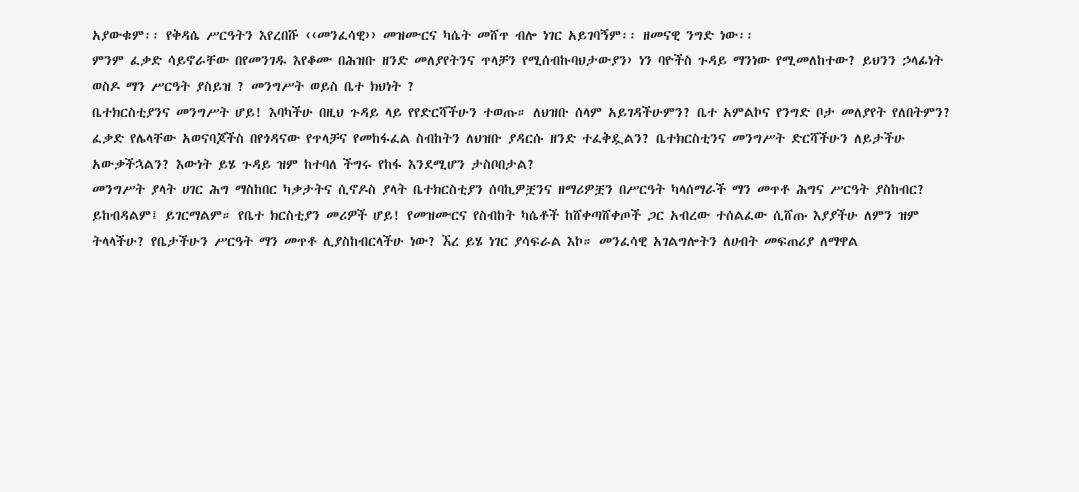አያውቁም፡፡ የቅዳሴ ሥርዓትን እየረበሹ ‹‹መንፈሳዊ›› መዝሙርና ካሴት መሸጥ ብሎ ነገር አይገባኝም፡፡ ዘመናዊ ንግድ ነው፡፡
ምንም ፈቃድ ሳይኖራቸው በየመንገዱ እየቆሙ በሕዝቡ ዘንድ መለያየትንና ጥላቻን የሚሰብኩባህታውያን› ነን ባዮችስ ጉዳይ ማንነው የሚመለከተው? ይህንን ኃላፊነት ወስዶ ማን ሥርዓት ያስይዝ ? መንግሥት ወይስ ቤተ ክህነት ?
ቤተክርስቲያንና መንግሥት ሆይ! እባካችሁ በዚህ ጉዳይ ላይ የየድርሻችሁን ተወጡ። ለህዝቡ ሰላም አይገዳችሁምን? ቤተ አምልኮና የንግድ ቦታ መለያየት የለበትምን? ፈቃድ የሌላቸው አወናባጆችስ በየጎዳናው የጥላቻና የመከፋፈል ስብከትን ለህዝቡ ያዳርሱ ዘንድ ተፈቅዷልን? ቤተክርስቲንና መንግሥት ድርሻችሁን ለይታችሁ አውቃችኋልን? እውነት ይሄ ጉዳይ ዝም ከተባለ ችግሩ የከፋ እንደሚሆን ታስቦበታል?
መንግሥት ያላት ሀገር ሕግ ማስከበር ካቃታትና ሲኖዶስ ያላት ቤተክርስቲያን ሰባኪዎቿንና ዘማሪዎቿን በሥርዓት ካላሰማራች ማን መጥቶ ሕግና ሥርዓት ያስከብር? ይከብዳልም፤ ይገርማልም። የቤተ ክርስቲያን መሪዎች ሆይ! የመዝሙርና የስብከት ካሴቶች ከሸቀጣሸቀጦች ጋር አብረው ተሰልፈው ሲሸጡ እያያችሁ ለምን ዝም ትላላችሁ? የቤታችሁን ሥርዓት ማን መጥቶ ሊያስከብርላችሁ ነው? ኧረ ይሄ ነገር ያሳፍራል እኮ። መንፈሳዊ አገልግሎትን ለሀብት መፍጠሪያ ለማዋል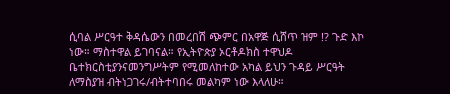ሲባል ሥርዓተ ቅዳሴውን በመረበሽ ጭምር በአዋጅ ሲሸጥ ዝም !? ጉድ እኮ ነው። ማስተዋል ይገባናል። የኢትዮጵያ ኦርቶዶክስ ተዋህዶ ቤተክርስቲያንናመንግሥትም የሚመለከተው አካል ይህን ጉዳይ ሥርዓት ለማስያዝ ብትነጋገሩ/ብትተባበሩ መልካም ነው እላለሁ።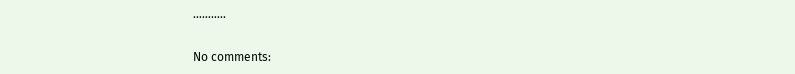………..

No comments: